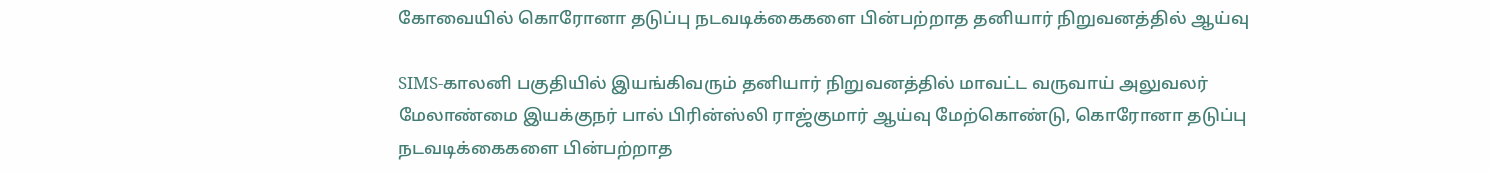கோவையில் கொரோனா தடுப்பு நடவடிக்கைகளை பின்பற்றாத தனியார்‌ நிறுவனத்தில்‌ ஆய்வு

SIMS-காலனி பகுதியில்‌ இயங்கிவரும்‌ தனியார்‌ நிறுவனத்தில்‌ மாவட்ட வருவாய்‌ அலுவலர்‌ மேலாண்மை இயக்குநர்‌ பால்‌ பிரின்ஸ்லி ராஜ்குமார்‌ ஆய்வு மேற்கொண்டு, கொரோனா தடுப்பு நடவடிக்கைகளை பின்பற்றாத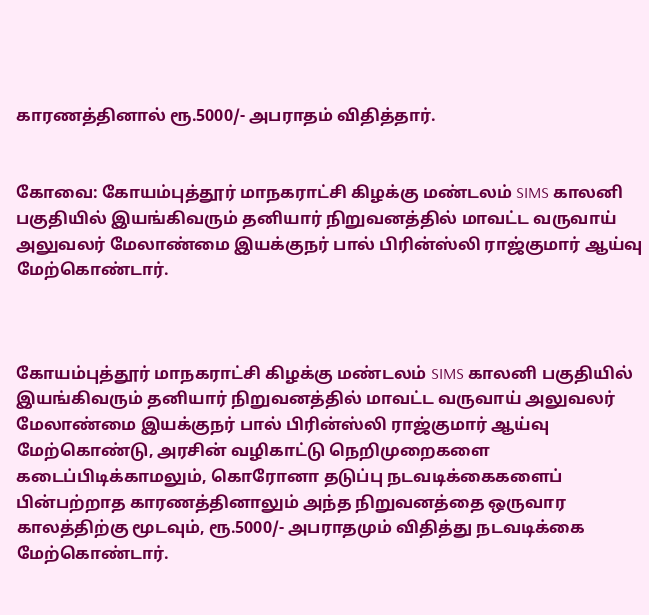காரணத்தினால் ரூ.5000/- அபராதம் விதித்தார்.


கோவை: கோயம்புத்தூர்‌ மாநகராட்சி கிழக்கு மண்டலம்‌ SIMS காலனி பகுதியில்‌ இயங்கிவரும்‌ தனியார்‌ நிறுவனத்தில்‌ மாவட்ட வருவாய்‌ அலுவலர்‌ மேலாண்மை இயக்குநர்‌ பால்‌ பிரின்ஸ்லி ராஜ்குமார்‌ ஆய்வு மேற்கொண்டார்.



கோயம்புத்தூர்‌ மாநகராட்சி கிழக்கு மண்டலம்‌ SIMS காலனி பகுதியில்‌ இயங்கிவரும்‌ தனியார்‌ நிறுவனத்தில்‌ மாவட்ட வருவாய்‌ அலுவலர்‌ மேலாண்மை இயக்குநர்‌ பால்‌ பிரின்ஸ்லி ராஜ்குமார்‌ ஆய்வு மேற்கொண்டு, அரசின்‌ வழிகாட்டு நெறிமுறைகளை கடைப்பிடிக்காமலும்‌, கொரோனா தடுப்பு நடவடிக்கைகளைப் பின்பற்றாத காரணத்தினாலும்‌ அந்த நிறுவனத்தை ஒருவார காலத்திற்கு மூடவும்‌, ரூ.5000/- அபராதமும்‌ விதித்து நடவடிக்கை மேற்கொண்டார்.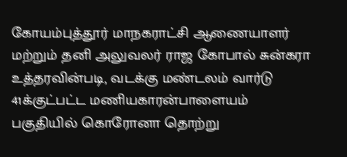கோயம்புத்தூர்‌ மாநகராட்சி ஆணையாளர்‌ மற்றும்‌ தனி அலுவலர்‌ ராஜ கோபால்‌ சுன்கரா உத்தரவின்படி, வடக்கு மண்டலம்‌ வார்டு 41க்குட்பட்ட மணியகாரன்பாளையம்‌ பகுதியில்‌ கொரோனா தொற்று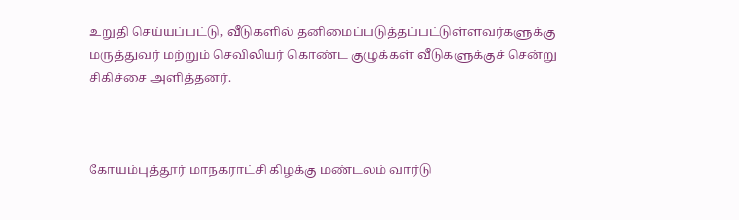உறுதி செய்யப்பட்டு, வீடுகளில்‌ தனிமைப்படுத்தப்பட்டுள்ளவர்களுக்கு மருத்துவர்‌ மற்றும்‌ செவிலியர்‌ கொண்ட குழுக்கள்‌ வீடுகளுக்குச் சென்று சிகிச்சை அளித்தனர்.



கோயம்புத்தூர்‌ மாநகராட்சி கிழக்கு மண்டலம்‌ வார்டு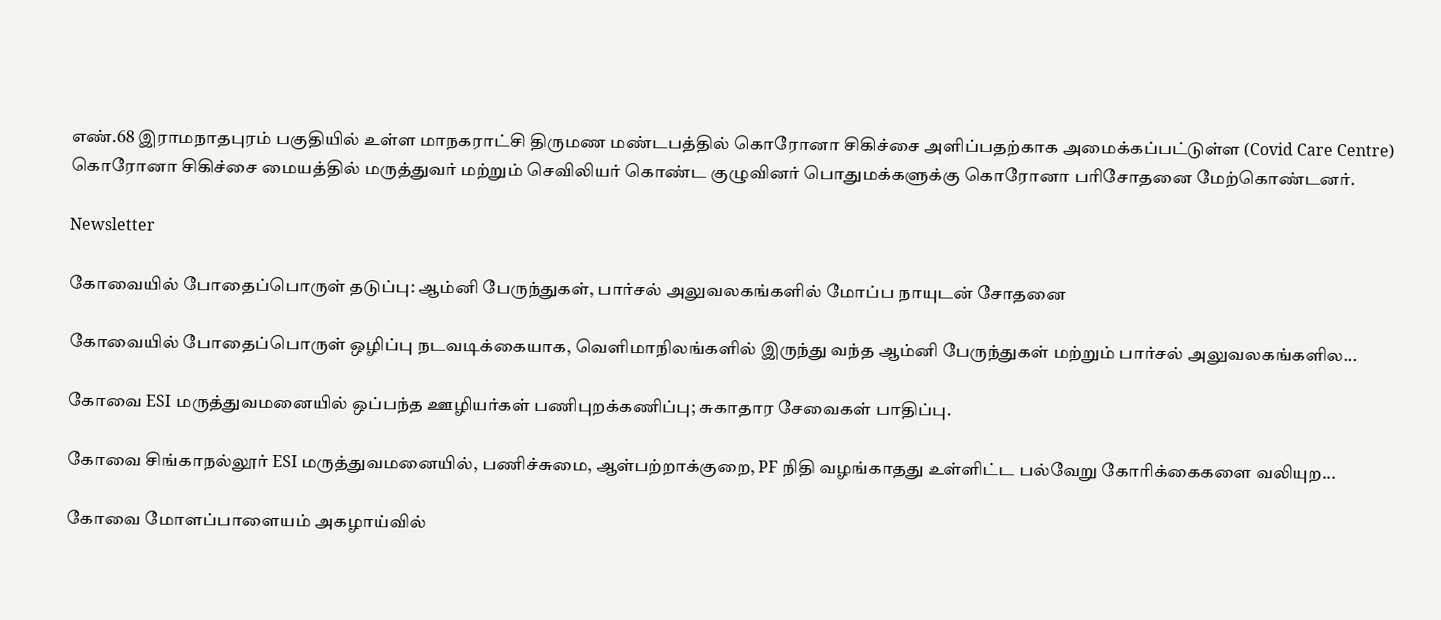எண்‌.68 இராமநாதபுரம்‌ பகுதியில்‌ உள்ள மாநகராட்சி திருமண மண்டபத்தில்‌ கொரோனா சிகிச்சை அளிப்பதற்காக அமைக்கப்பட்டுள்ள (Covid Care Centre) கொரோனா சிகிச்சை மையத்தில்‌ மருத்துவர்‌ மற்றும்‌ செவிலியர்‌ கொண்ட குழுவினர்‌ பொதுமக்களுக்கு கொரோனா பரிசோதனை மேற்கொண்டனர்.

Newsletter

கோவையில் போதைப்பொருள் தடுப்பு: ஆம்னி பேருந்துகள், பார்சல் அலுவலகங்களில் மோப்ப நாயுடன் சோதனை

கோவையில் போதைப்பொருள் ஒழிப்பு நடவடிக்கையாக, வெளிமாநிலங்களில் இருந்து வந்த ஆம்னி பேருந்துகள் மற்றும் பார்சல் அலுவலகங்களில...

கோவை ESI மருத்துவமனையில் ஒப்பந்த ஊழியர்கள் பணிபுறக்கணிப்பு; சுகாதார சேவைகள் பாதிப்பு.

கோவை சிங்காநல்லூர் ESI மருத்துவமனையில், பணிச்சுமை, ஆள்பற்றாக்குறை, PF நிதி வழங்காதது உள்ளிட்ட பல்வேறு கோரிக்கைகளை வலியுற...

கோவை மோளப்பாளையம் அகழாய்வில்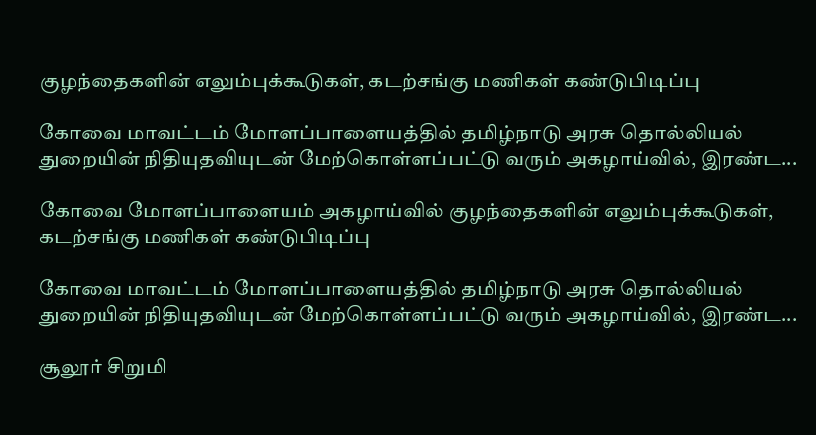குழந்தைகளின் எலும்புக்கூடுகள், கடற்சங்கு மணிகள் கண்டுபிடிப்பு

கோவை மாவட்டம் மோளப்பாளையத்தில் தமிழ்நாடு அரசு தொல்லியல் துறையின் நிதியுதவியுடன் மேற்கொள்ளப்பட்டு வரும் அகழாய்வில், இரண்ட...

கோவை மோளப்பாளையம் அகழாய்வில் குழந்தைகளின் எலும்புக்கூடுகள், கடற்சங்கு மணிகள் கண்டுபிடிப்பு

கோவை மாவட்டம் மோளப்பாளையத்தில் தமிழ்நாடு அரசு தொல்லியல் துறையின் நிதியுதவியுடன் மேற்கொள்ளப்பட்டு வரும் அகழாய்வில், இரண்ட...

சூலூர் சிறுமி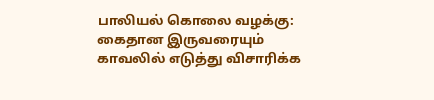பாலியல் கொலை வழக்கு: கைதான இருவரையும் காவலில் எடுத்து விசாரிக்க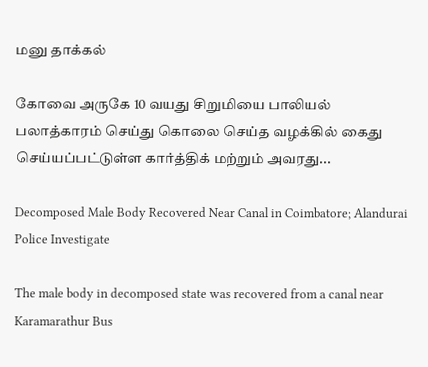மனு தாக்கல்

கோவை அருகே 10 வயது சிறுமியை பாலியல் பலாத்காரம் செய்து கொலை செய்த வழக்கில் கைது செய்யப்பட்டுள்ள கார்த்திக் மற்றும் அவரது...

Decomposed Male Body Recovered Near Canal in Coimbatore; Alandurai Police Investigate

The male body in decomposed state was recovered from a canal near Karamarathur Bus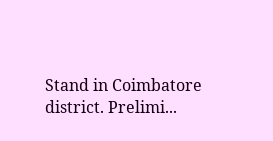Stand in Coimbatore district. Prelimi...